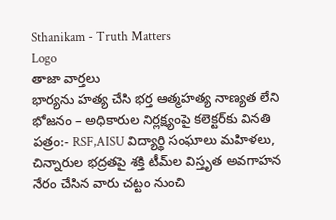Sthanikam - Truth Matters
Logo
తాజా వార్తలు
భార్యను హత్య చేసి భర్త ఆత్మహత్య నాణ్యత లేని భోజనం – అధికారుల నిర్లక్ష్యంపై కలెక్టర్‌కు వినతి పత్రం:- RSF,AISU విద్యార్థి సంఘాలు మహిళలు, చిన్నారుల భద్రతపై శక్తి టీమ్‌ల విస్తృత అవగాహన నేరం చేసిన వారు చట్టం నుంచి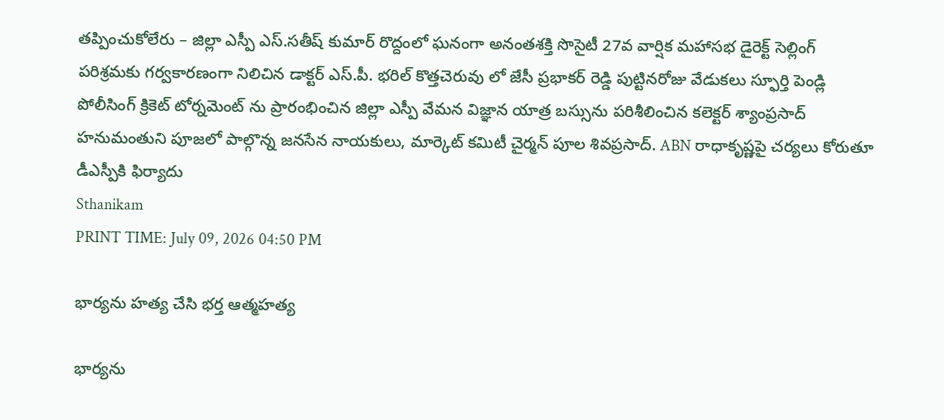తప్పించుకోలేరు – జిల్లా ఎస్పీ ఎస్.సతీష్ కుమార్ రొద్దంలో ఘనంగా అనంతశక్తి సొసైటీ 27వ వార్షిక మహాసభ డైరెక్ట్ సెల్లింగ్ పరిశ్రమకు గర్వకారణంగా నిలిచిన డాక్టర్ ఎస్.పీ. భరిల్ కొత్తచెరువు లో జేసీ ప్రభాకర్ రెడ్డి పుట్టినరోజు వేడుకలు స్ఫూర్తి పెండ్లి పోలీసింగ్ క్రికెట్ టోర్నమెంట్ ను ప్రారంభించిన జిల్లా ఎస్పీ వేమన విజ్ఞాన యాత్ర బస్సును పరిశీలించిన కలెక్టర్ శ్యాంప్రసాద్ హనుమంతుని పూజలో పాల్గొన్న జనసేన నాయకులు, మార్కెట్ కమిటీ చైర్మన్ పూల శివప్రసాద్. ABN రాధాకృష్ణపై చర్యలు కోరుతూ డీఎస్పీకి ఫిర్యాదు
Sthanikam
PRINT TIME: July 09, 2026 04:50 PM

భార్యను హత్య చేసి భర్త ఆత్మహత్య

భార్యను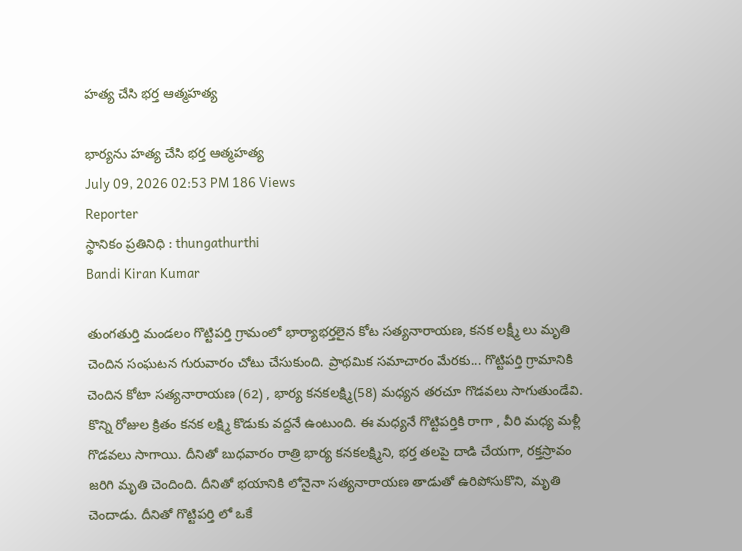హత్య చేసి భర్త ఆత్మహత్య

భార్యను హత్య చేసి భర్త ఆత్మహత్య
July 09, 2026 02:53 PM 186 Views
Reporter
స్థానికం ప్రతినిధి : thungathurthi
Bandi Kiran Kumar

తుంగతుర్తి మండలం గొట్టిపర్తి గ్రామంలో భార్యాభర్తలైన కోట సత్యనారాయణ, కనక లక్ష్మీ లు మృతి చెందిన సంఘటన గురువారం చోటు చేసుకుంది. ప్రాథమిక సమాచారం మేరకు... గొట్టిపర్తి గ్రామానికి చెందిన కోటా సత్యనారాయణ (62) , భార్య కనకలక్ష్మి(58) మధ్యన తరచూ గొడవలు సాగుతుండేవి. కొన్ని రోజుల క్రితం కనక లక్ష్మి కొడుకు వద్దనే ఉంటుంది. ఈ మధ్యనే గొట్టిపర్తికి రాగా , వీరి మధ్య మళ్లీ గొడవలు సాగాయి. దీనితో బుధవారం రాత్రి భార్య కనకలక్ష్మిని, భర్త తలపై దాడి చేయగా, రక్తస్రావం జరిగి మృతి చెందింది. దీనితో భయానికి లోనైనా సత్యనారాయణ తాడుతో ఉరిపోసుకొని, మృతి చెందాడు. దీనితో గొట్టిపర్తి లో ఒకే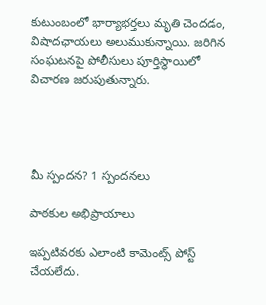కుటుంబంలో భార్యాభర్తలు మృతి చెందడం, విషాదఛాయలు అలుముకున్నాయి. జరిగిన సంఘటనపై పోలీసులు పూర్తిస్థాయిలో విచారణ జరుపుతున్నారు.




మీ స్పందన? 1 స్పందనలు

పాఠకుల అభిప్రాయాలు

ఇప్పటివరకు ఎలాంటి కామెంట్స్ పోస్ట్ చేయలేదు.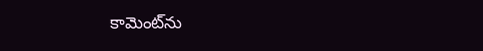కామెంట్‌ను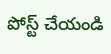పోస్ట్ చేయండి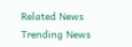Related News
Trending News